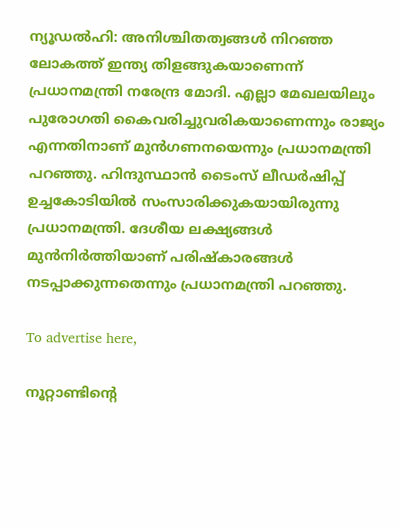ന്യൂഡല്‍ഹി: അനിശ്ചിതത്വങ്ങള്‍ നിറഞ്ഞ ലോകത്ത് ഇന്ത്യ തിളങ്ങുകയാണെന്ന് പ്രധാനമന്ത്രി നരേന്ദ്ര മോദി. എല്ലാ മേഖലയിലും പുരോഗതി കൈവരിച്ചുവരികയാണെന്നും രാജ്യം എന്നതിനാണ് മുന്‍ഗണനയെന്നും പ്രധാനമന്ത്രി പറഞ്ഞു. ഹിന്ദുസ്ഥാന്‍ ടൈംസ് ലീഡര്‍ഷിപ്പ് ഉച്ചകോടിയില്‍ സംസാരിക്കുകയായിരുന്നു പ്രധാനമന്ത്രി. ദേശീയ ലക്ഷ്യങ്ങള്‍ മുന്‍നിര്‍ത്തിയാണ് പരിഷ്‌കാരങ്ങള്‍ നടപ്പാക്കുന്നതെന്നും പ്രധാനമന്ത്രി പറഞ്ഞു.

To advertise here,

നൂറ്റാണ്ടിന്റെ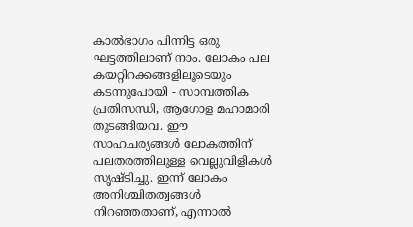കാല്‍ഭാഗം പിന്നിട്ട ഒരു ഘട്ടത്തിലാണ് നാം. ലോകം പല കയറ്റിറക്കങ്ങളിലൂടെയും കടന്നുപോയി - സാമ്പത്തിക പ്രതിസന്ധി, ആഗോള മഹാമാരി തുടങ്ങിയവ. ഈ സാഹചര്യങ്ങള്‍ ലോകത്തിന് പലതരത്തിലുള്ള വെല്ലുവിളികള്‍ സൃഷ്ടിച്ചു. ഇന്ന് ലോകം അനിശ്ചിതത്വങ്ങള്‍ നിറഞ്ഞതാണ്, എന്നാല്‍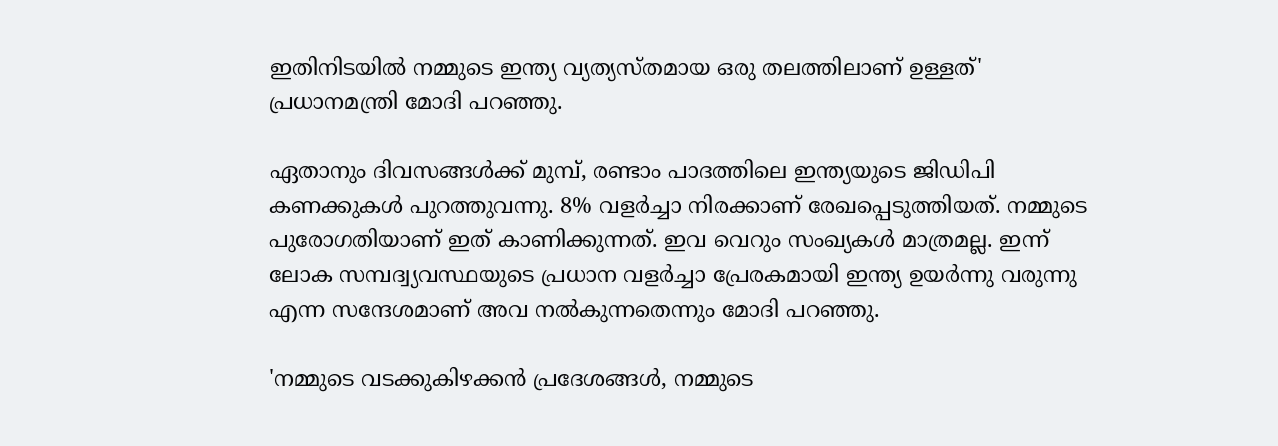ഇതിനിടയില്‍ നമ്മുടെ ഇന്ത്യ വ്യത്യസ്തമായ ഒരു തലത്തിലാണ് ഉള്ളത്' പ്രധാനമന്ത്രി മോദി പറഞ്ഞു.

ഏതാനും ദിവസങ്ങള്‍ക്ക് മുമ്പ്, രണ്ടാം പാദത്തിലെ ഇന്ത്യയുടെ ജിഡിപി കണക്കുകള്‍ പുറത്തുവന്നു. 8% വളര്‍ച്ചാ നിരക്കാണ് രേഖപ്പെടുത്തിയത്. നമ്മുടെ പുരോഗതിയാണ് ഇത് കാണിക്കുന്നത്. ഇവ വെറും സംഖ്യകള്‍ മാത്രമല്ല. ഇന്ന് ലോക സമ്പദ്വ്യവസ്ഥയുടെ പ്രധാന വളര്‍ച്ചാ പ്രേരകമായി ഇന്ത്യ ഉയര്‍ന്നു വരുന്നു എന്ന സന്ദേശമാണ് അവ നല്‍കുന്നതെന്നും മോദി പറഞ്ഞു.

'നമ്മുടെ വടക്കുകിഴക്കന്‍ പ്രദേശങ്ങള്‍, നമ്മുടെ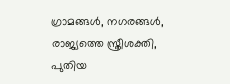ഗ്രാമങ്ങള്‍, നഗരങ്ങള്‍, രാജ്യത്തെ സ്ത്രീശക്തി, പുതിയ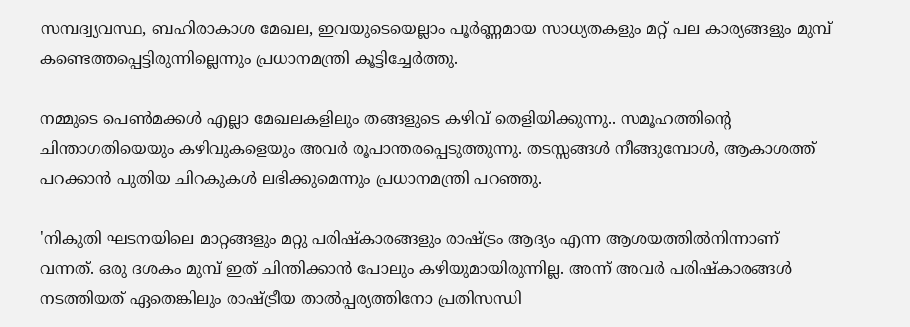സമ്പദ്വ്യവസ്ഥ, ബഹിരാകാശ മേഖല, ഇവയുടെയെല്ലാം പൂര്‍ണ്ണമായ സാധ്യതകളും മറ്റ് പല കാര്യങ്ങളും മുമ്പ് കണ്ടെത്തപ്പെട്ടിരുന്നില്ലെന്നും പ്രധാനമന്ത്രി കൂട്ടിച്ചേര്‍ത്തു.

നമ്മുടെ പെണ്‍മക്കള്‍ എല്ലാ മേഖലകളിലും തങ്ങളുടെ കഴിവ് തെളിയിക്കുന്നു.. സമൂഹത്തിന്റെ ചിന്താഗതിയെയും കഴിവുകളെയും അവര്‍ രൂപാന്തരപ്പെടുത്തുന്നു. തടസ്സങ്ങള്‍ നീങ്ങുമ്പോള്‍, ആകാശത്ത് പറക്കാന്‍ പുതിയ ചിറകുകള്‍ ലഭിക്കുമെന്നും പ്രധാനമന്ത്രി പറഞ്ഞു.

'നികുതി ഘടനയിലെ മാറ്റങ്ങളും മറ്റു പരിഷ്‌കാരങ്ങളും രാഷ്ട്രം ആദ്യം എന്ന ആശയത്തില്‍നിന്നാണ് വന്നത്. ഒരു ദശകം മുമ്പ് ഇത് ചിന്തിക്കാന്‍ പോലും കഴിയുമായിരുന്നില്ല. അന്ന് അവര്‍ പരിഷ്‌കാരങ്ങള്‍ നടത്തിയത് ഏതെങ്കിലും രാഷ്ട്രീയ താല്‍പ്പര്യത്തിനോ പ്രതിസന്ധി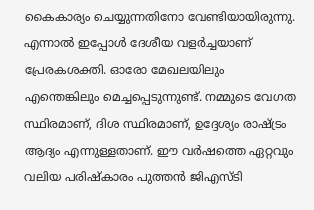കൈകാര്യം ചെയ്യുന്നതിനോ വേണ്ടിയായിരുന്നു. എന്നാല്‍ ഇപ്പോള്‍ ദേശീയ വളര്‍ച്ചയാണ് പ്രേരകശക്തി. ഓരോ മേഖലയിലും എന്തെങ്കിലും മെച്ചപ്പെടുന്നുണ്ട്. നമ്മുടെ വേഗത സ്ഥിരമാണ്, ദിശ സ്ഥിരമാണ്, ഉദ്ദേശ്യം രാഷ്ട്രം ആദ്യം എന്നുള്ളതാണ്. ഈ വര്‍ഷത്തെ ഏറ്റവും വലിയ പരിഷ്‌കാരം പുത്തന്‍ ജിഎസ്ടി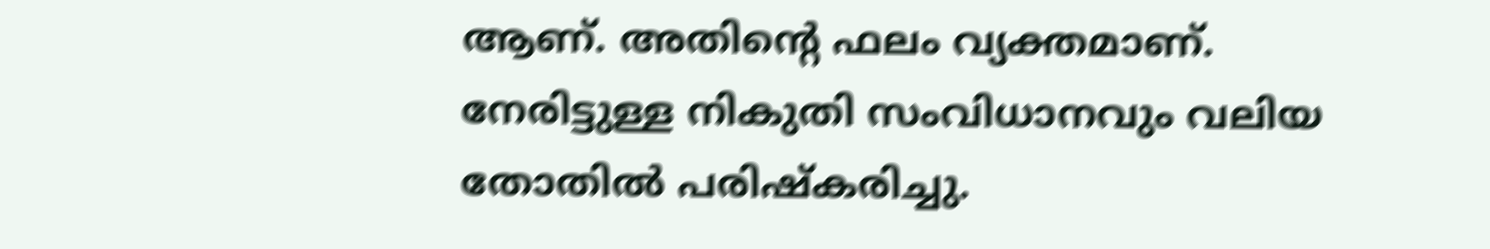ആണ്. അതിന്റെ ഫലം വ്യക്തമാണ്. നേരിട്ടുള്ള നികുതി സംവിധാനവും വലിയ തോതില്‍ പരിഷ്‌കരിച്ചു.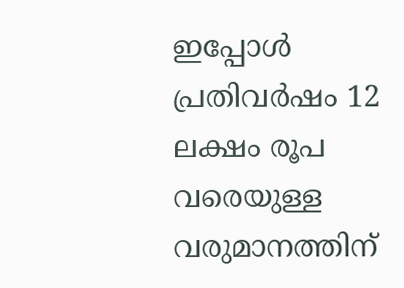ഇപ്പോള്‍ പ്രതിവര്‍ഷം 12 ലക്ഷം രൂപ വരെയുള്ള വരുമാനത്തിന്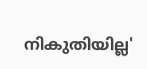നികുതിയില്ല'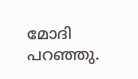മോദി പറഞ്ഞു.